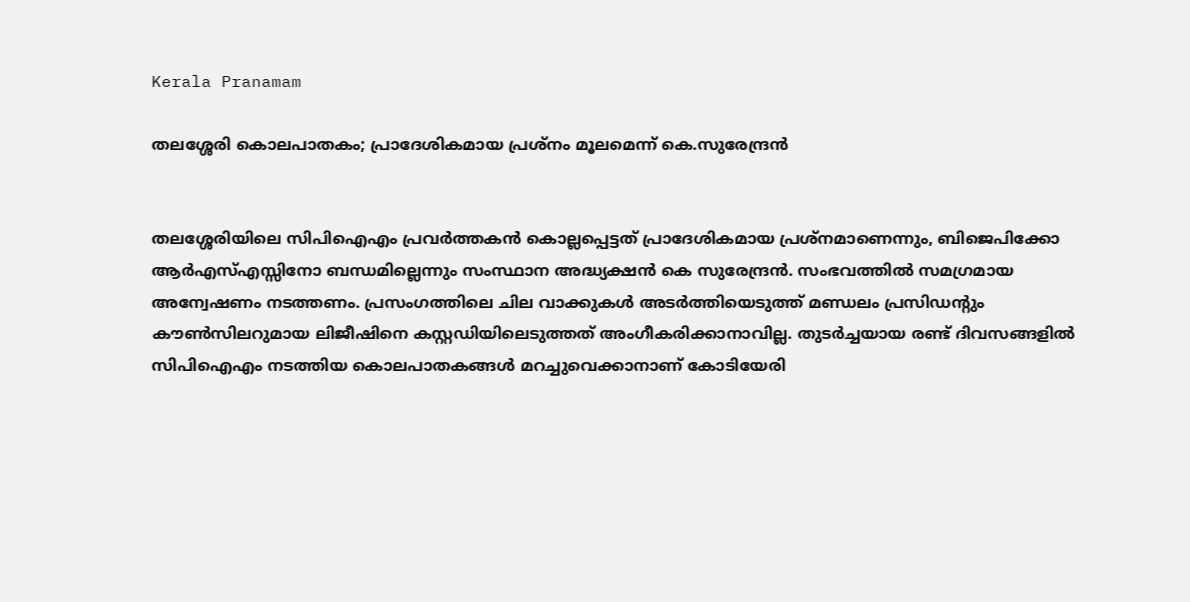Kerala Pranamam

തലശ്ശേരി കൊലപാതകം; പ്രാദേശികമായ പ്രശ്‌നം മൂലമെന്ന് കെ.സുരേന്ദ്രന്‍


തലശ്ശേരിയിലെ സിപിഐഎം പ്രവര്‍ത്തകന്‍ കൊല്ലപ്പെട്ടത് പ്രാദേശികമായ പ്രശ്‌നമാണെന്നും, ബിജെപിക്കോ ആര്‍എസ്എസ്സിനോ ബന്ധമില്ലെന്നും സംസ്ഥാന അദ്ധ്യക്ഷന്‍ കെ സുരേന്ദ്രന്‍. സംഭവത്തില്‍ സമഗ്രമായ അന്വേഷണം നടത്തണം. പ്രസംഗത്തിലെ ചില വാക്കുകള്‍ അടര്‍ത്തിയെടുത്ത് മണ്ഡലം പ്രസിഡന്റും കൗണ്‍സിലറുമായ ലിജീഷിനെ കസ്റ്റഡിയിലെടുത്തത് അംഗീകരിക്കാനാവില്ല. തുടര്‍ച്ചയായ രണ്ട് ദിവസങ്ങളില്‍ സിപിഐഎം നടത്തിയ കൊലപാതകങ്ങള്‍ മറച്ചുവെക്കാനാണ് കോടിയേരി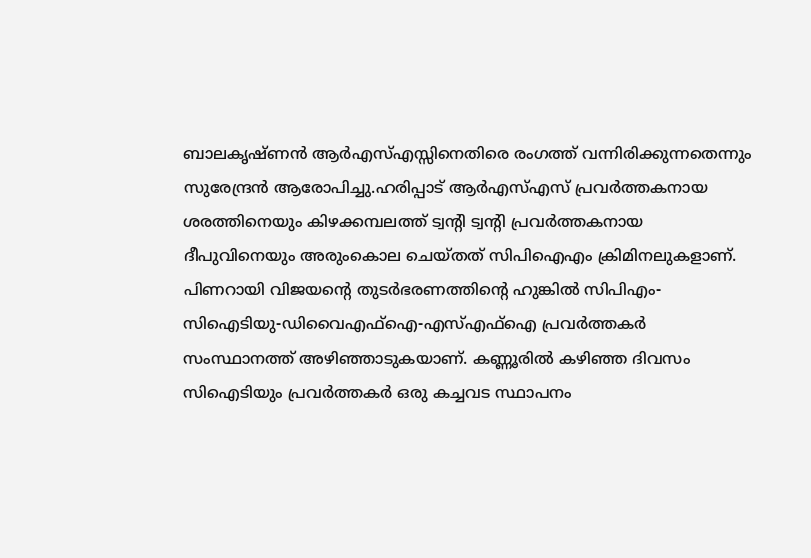ബാലകൃഷ്ണന്‍ ആര്‍എസ്എസ്സിനെതിരെ രംഗത്ത് വന്നിരിക്കുന്നതെന്നും സുരേന്ദ്രന്‍ ആരോപിച്ചു.ഹരിപ്പാട് ആര്‍എസ്എസ് പ്രവര്‍ത്തകനായ ശരത്തിനെയും കിഴക്കമ്പലത്ത് ട്വന്റി ട്വന്റി പ്രവര്‍ത്തകനായ ദീപുവിനെയും അരുംകൊല ചെയ്തത് സിപിഐഎം ക്രിമിനലുകളാണ്. പിണറായി വിജയന്റെ തുടര്‍ഭരണത്തിന്റെ ഹുങ്കില്‍ സിപിഎം-സിഐടിയു-ഡിവൈഎഫ്‌ഐ-എസ്എഫ്‌ഐ പ്രവര്‍ത്തകര്‍ സംസ്ഥാനത്ത് അഴിഞ്ഞാടുകയാണ്. കണ്ണൂരില്‍ കഴിഞ്ഞ ദിവസം സിഐടിയും പ്രവര്‍ത്തകര്‍ ഒരു കച്ചവട സ്ഥാപനം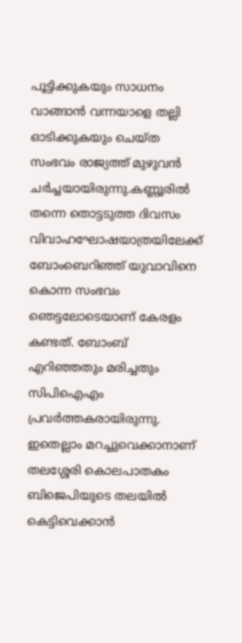പൂട്ടിക്കുകയും സാധനം വാങ്ങാന്‍ വന്നയാളെ തല്ലി ഓടിക്കുകയും ചെയ്ത സംഭവം രാജ്യത്ത് മുഴുവന്‍ ചര്‍ച്ചയായിരുന്നു.കണ്ണൂരില്‍ തന്നെ തൊട്ടടുത്ത ദിവസം വിവാഹഘോഷയാത്രയിലേക്ക് ബോംബെറിഞ്ഞ് യുവാവിനെ കൊന്ന സംഭവം ഞെട്ടലോടെയാണ് കേരളം കണ്ടത്. ബോംബ് എറിഞ്ഞതും മരിച്ചതും സിപിഐഎം പ്രവര്‍ത്തകരായിരുന്നു. ഇതെല്ലാം മറച്ചുവെക്കാനാണ് തലശ്ശേരി കൊലപാതകം ബിജെപിയുടെ തലയില്‍ കെട്ടിവെക്കാന്‍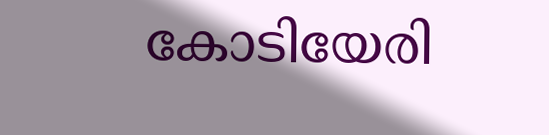കോടിയേരി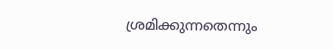ശ്രമിക്കുന്നതെന്നും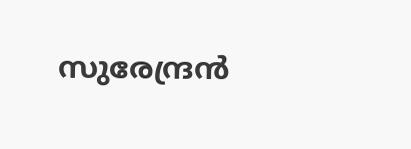സുരേന്ദ്രന്‍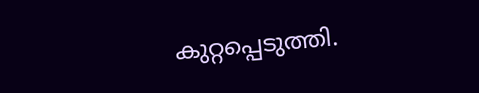കുറ്റപ്പെടുത്തി.